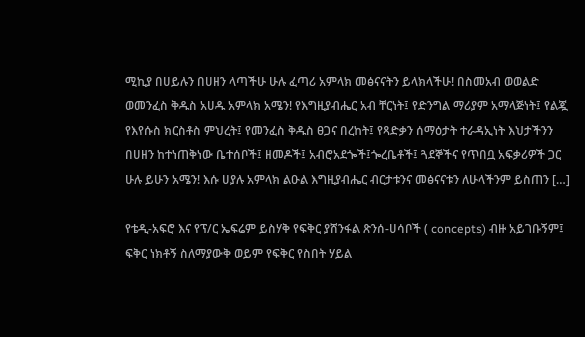ሚኪያ በሀይሉን በሀዘን ላጣችሁ ሁሉ ፈጣሪ አምላክ መፅናናትን ይላክላችሁ! በስመአብ ወወልድ ወመንፈስ ቅዱስ አሀዱ አምላክ አሜን! የእግዚያብሔር አብ ቸርነት፤ የድንግል ማሪያም አማላጅነት፤ የልጇ የእየሱስ ክርስቶስ ምህረት፤ የመንፈስ ቅዱስ ፀጋና በረከት፤ የጻድቃን ሰማዕታት ተራዳኢነት እህታችንን በሀዘን ከተነጠቅነው ቤተሰቦች፤ ዘመዶች፤ አብሮአደጐች፤ጐረቤቶች፤ ጓደኞችና የጥበቧ አፍቃሪዎች ጋር ሁሉ ይሁን አሜን! እሱ ሀያሉ አምላክ ልዑል እግዚያብሔር ብርታቱንና መፅናናቱን ለሁላችንም ይስጠን […]

የቴዲ-አፍሮ እና የፕ/ር ኤፍሬም ይስሃቅ የፍቅር ያሸንፋል ጽንሰ-ሀሳቦች ( concepts) ብዙ አይገቡኝም፤ ፍቅር ነክቶኝ ስለማያውቅ ወይም የፍቅር የስበት ሃይል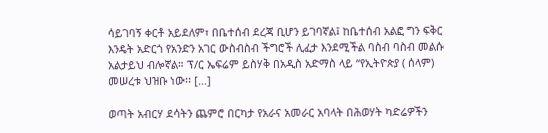ሳይገባኝ ቀርቶ አይደለም፣ በቤተሰብ ደረጃ ቢሆን ይገባኛል፤ ከቤተሰብ አልፎ ግን ፍቅር እንዴት አድርጎ የአንድን አገር ውስብስብ ችግሮች ሊፈታ እንደሚችል ባስብ ባስብ መልሱ አልታይህ ብሎኛል። ፕ/ር ኤፍሬም ይስሃቅ በአዲስ አድማስ ላይ “የኢትዮጵያ ( ሰላም) መሠረቱ ህዝቡ ነው፡፡ […]

ወጣት አብርሃ ደሳትን ጨምሮ በርካታ የአራና አመራር አባላት በሕወሃት ካድሬዎችን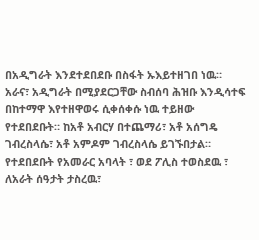በአዲግራት እንደተደበደቡ በስፋት ኡእይተዘገበ ነዉ። አራና፣ አዲግራት በሚያደርጋቸው ስብሰባ ሕዝቡ እንዲሳተፍ በከተማዋ እየተዘዋወሩ ሲቀሰቀሱ ነዉ ተይዘው የተደበደቡት። ከአቶ አብርሃ በተጨማሪ፣ አቶ አሰግዴ ገብረስላሴ፣ አቶ አምዶም ገብረስላሴ ይገኙበታል። የተደበደቡት የአመራር አባላት ፣ ወደ ፖሊስ ተወስደዉ ፣ ለአራት ሰዓታት ታስረዉ፣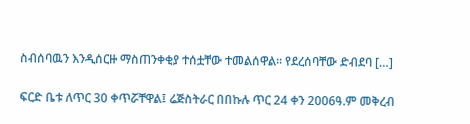ስብሰባዉን እንዲሰርዙ ማስጠንቀቂያ ተሰቷቸው ተመልሰዋል። የደረሰባቸው ድብደባ […]

ፍርድ ቤቱ ለጥር 30 ቀጥሯቸዋል፤ ሬጅስትራር በበኩሉ ጥር 24 ቀን 2006ዓ.ም መቅረብ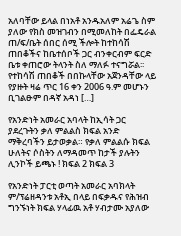አለባቸው ይላል በነአቶ አንዱአለም አሬጌ ስም ያለው የክስ መዝገብን በሚመለከት በፌዴራል ጠ/ፍ/ቤት ሰበር ሰሚ ችሎት ከተከሳሽ ጠበቆችና ከቤተሰቦች ጋር ብንቀርብም ፍርድ ቤቱ ቀጠሮው ትላንት ስለ ማለፉ ተናግሯል፡፡ የተከሳሽ ጠበቆች በበኩላቸው አጀንዳቸው ላይ የያዙት ዛሬ ጥር 16 ቀን 2006 ዓ.ም መሆኑን ቢገልፁም በዳኛ አዳነ […]

የአንድነት አመራር አባላት ከኢሳት ጋር ያደረጉትን ቃለ ምልልስ ክፍል አንድ ማቅረባችን ይታወቃል። የቃለ ምልልሱ ክፍል ሁለትና ሶስትን ለማዳመጥ ከታች ያሉትን ሊንኮች ይጫኑ ! ክፍል 2 ክፍል 3

የአንድነት ፓርቲ ወጣት አመራር አባክላት ም/ፕሬዘዳንቱ አቶኢ በላይ በፍቃዱና የሕዝብ ግንኙነት ክፍል ሃላፊዉ አቶ ሃብታሙ አያለው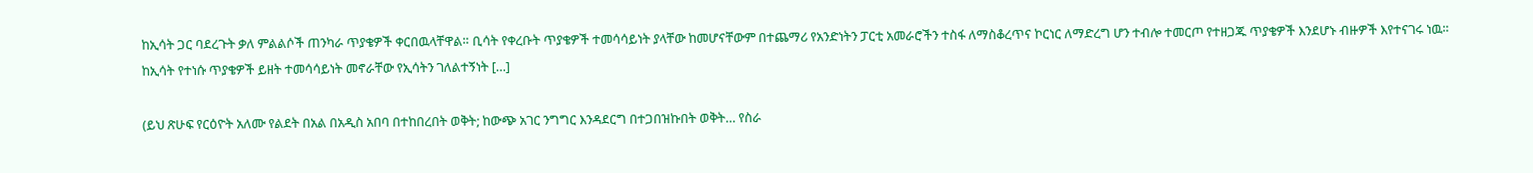ከኢሳት ጋር ባደረጉት ቃለ ምልልሶች ጠንካራ ጥያቄዎች ቀርበዉላቸዋል። ቢሳት የቀረቡት ጥያቄዎች ተመሳሳይነት ያላቸው ከመሆናቸውም በተጨማሪ የአንድነትን ፓርቲ አመራሮችን ተስፋ ለማስቆረጥና ኮርነር ለማድረግ ሆን ተብሎ ተመርጦ የተዘጋጁ ጥያቄዎች እንደሆኑ ብዙዎች እየተናገሩ ነዉ። ከኢሳት የተነሱ ጥያቄዎች ይዘት ተመሳሳይነት መኖራቸው የኢሳትን ገለልተኝነት […]

(ይህ ጽሁፍ የርዕዮት አለሙ የልደት በአል በአዲስ አበባ በተከበረበት ወቅት; ከውጭ አገር ንግግር እንዳደርግ በተጋበዝኩበት ወቅት… የስራ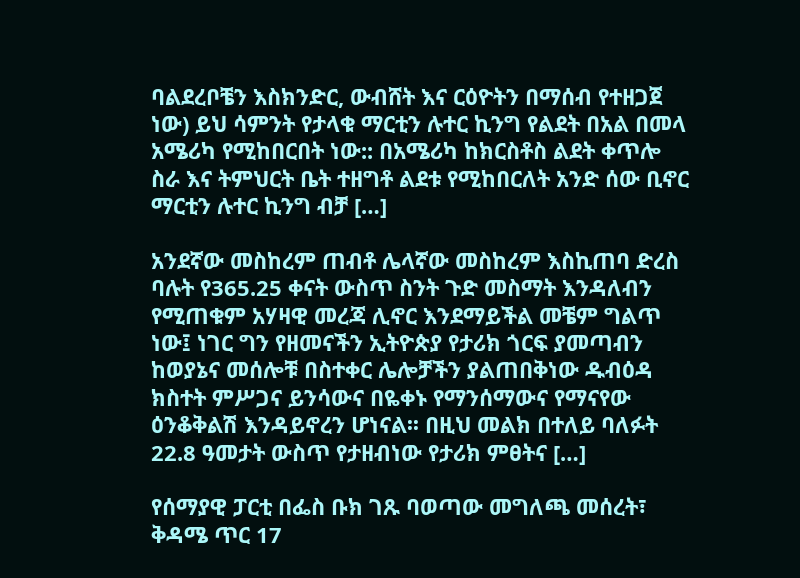ባልደረቦቼን እስክንድር, ውብሸት እና ርዕዮትን በማሰብ የተዘጋጀ ነው) ይህ ሳምንት የታላቁ ማርቲን ሉተር ኪንግ የልደት በአል በመላ አሜሪካ የሚከበርበት ነው:: በአሜሪካ ከክርስቶስ ልደት ቀጥሎ ስራ እና ትምህርት ቤት ተዘግቶ ልደቱ የሚከበርለት አንድ ሰው ቢኖር ማርቲን ሉተር ኪንግ ብቻ […]

አንደኛው መስከረም ጠብቶ ሌላኛው መስከረም እስኪጠባ ድረስ ባሉት የ365.25 ቀናት ውስጥ ስንት ጉድ መስማት እንዳለብን የሚጠቁም አሃዛዊ መረጃ ሊኖር እንደማይችል መቼም ግልጥ ነው፤ ነገር ግን የዘመናችን ኢትዮጵያ የታሪክ ጎርፍ ያመጣብን ከወያኔና መሰሎቹ በስተቀር ሌሎቻችን ያልጠበቅነው ዱብዕዳ ክስተት ምሥጋና ይንሳውና በዬቀኑ የማንሰማውና የማናየው ዕንቆቅልሽ እንዳይኖረን ሆነናል፡፡ በዚህ መልክ በተለይ ባለፉት 22.8 ዓመታት ውስጥ የታዘብነው የታሪክ ምፀትና […]

የሰማያዊ ፓርቲ በፌስ ቡክ ገጹ ባወጣው መግለጫ መሰረት፣ ቅዳሜ ጥር 17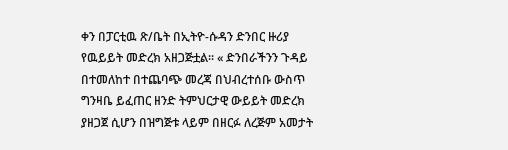ቀን በፓርቲዉ ጽ/ቤት በኢትዮ-ሱዳን ድንበር ዙሪያ የዉይይት መድረክ አዘጋጅቷል። « ድንበራችንን ጉዳይ በተመለከተ በተጨባጭ መረጃ በህብረተሰቡ ውስጥ ግንዛቤ ይፈጠር ዘንድ ትምህርታዊ ውይይት መድረክ ያዘጋጀ ሲሆን በዝግጅቱ ላይም በዘርፉ ለረጅም አመታት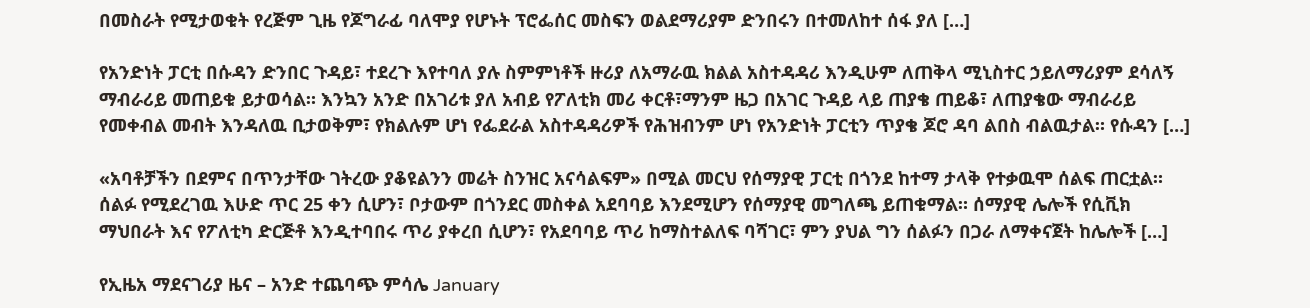በመስራት የሚታወቁት የረጅም ጊዜ የጆግራፊ ባለሞያ የሆኑት ፕሮፌሰር መስፍን ወልደማሪያም ድንበሩን በተመለከተ ሰፋ ያለ […]

የአንድነት ፓርቲ በሱዳን ድንበር ጉዳይ፣ ተደረጉ እየተባለ ያሉ ስምምነቶች ዙሪያ ለአማራዉ ክልል አስተዳዳሪ እንዲሁም ለጠቅላ ሚኒስተር ኃይለማሪያም ደሳለኝ ማብራሪይ መጠይቁ ይታወሳል። እንኳን አንድ በአገሪቱ ያለ አብይ የፖለቲክ መሪ ቀርቶ፣ማንም ዜጋ በአገር ጉዳይ ላይ ጠያቄ ጠይቆ፣ ለጠያቄው ማብራሪይ የመቀብል መብት እንዳለዉ ቢታወቅም፣ የክልሉም ሆነ የፌደራል አስተዳዳሪዎች የሕዝብንም ሆነ የአንድነት ፓርቲን ጥያቄ ጆሮ ዳባ ልበስ ብልዉታል። የሱዳን […]

«አባቶቻችን በደምና በጥንታቸው ገትረው ያቆዩልንን መሬት ስንዝር አናሳልፍም» በሚል መርህ የሰማያዊ ፓርቲ በጎንደ ከተማ ታላቅ የተቃዉሞ ሰልፍ ጠርቷል። ሰልፉ የሚደረገዉ እሁድ ጥር 25 ቀን ሲሆን፣ ቦታውም በጎንደር መስቀል አደባባይ እንደሚሆን የሰማያዊ መግለጫ ይጠቁማል። ሰማያዊ ሌሎች የሲቪክ ማህበራት እና የፖለቲካ ድርጅቶ እንዲተባበሩ ጥሪ ያቀረበ ሲሆን፣ የአደባባይ ጥሪ ከማስተልለፍ ባሻገር፣ ምን ያህል ግን ሰልፉን በጋራ ለማቀናጀት ከሌሎች […]

የኢዜአ ማደናገሪያ ዜና – አንድ ተጨባጭ ምሳሌ January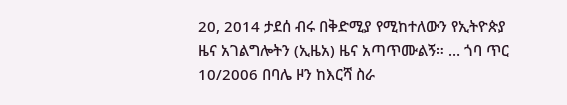20, 2014 ታደሰ ብሩ በቅድሚያ የሚከተለውን የኢትዮጵያ ዜና አገልግሎትን (ኢዜአ) ዜና አጣጥሙልኝ። … ጎባ ጥር 10/2006 በባሌ ዞን ከእርሻ ስራ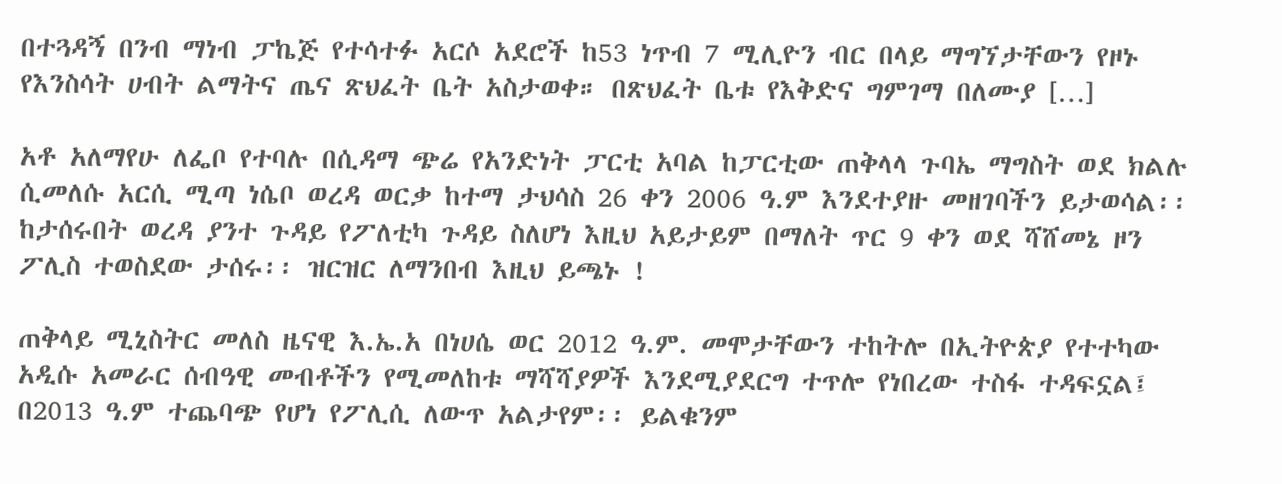በተጓዳኝ በንብ ማነብ ፓኬጅ የተሳተፉ አርሶ አደሮች ከ53 ነጥብ 7 ሚሊዮን ብር በላይ ማግኘታቸውን የዞኑ የእንስሳት ሀብት ልማትና ጤና ጽህፈት ቤት አስታወቀ። በጽህፈት ቤቱ የእቅድና ግምገማ በለሙያ […]

አቶ አለማየሁ ለፌቦ የተባሉ በሲዳማ ጭሬ የአንድነት ፓርቲ አባል ከፓርቲው ጠቅላላ ጉባኤ ማግስት ወደ ክልሉ ሲመለሱ አርሲ ሚጣ ነሴቦ ወረዳ ወርቃ ከተማ ታህሳስ 26 ቀን 2006 ዓ.ም እንደተያዙ መዘገባችን ይታወሳል፡፡ ከታሰሩበት ወረዳ ያንተ ጉዳይ የፖለቲካ ጉዳይ ስለሆነ እዚህ አይታይም በማለት ጥር 9 ቀን ወደ ሻሸመኔ ዞን ፖሊስ ተወስደው ታሰሩ፡፡ ዝርዝር ለማንበብ እዚህ ይጫኑ !

ጠቅላይ ሚኒስትር መለስ ዜናዊ እ.ኤ.አ በነሀሴ ወር 2012 ዓ.ም. መሞታቸውን ተከትሎ በኢትዮጵያ የተተካው አዲሱ አመራር ሰብዓዊ መብቶችን የሚመለከቱ ማሻሻያዎች እንደሚያደርግ ተጥሎ የነበረው ተስፋ ተዳፍኗል፤ በ2013 ዓ.ም ተጨባጭ የሆነ የፖሊሲ ለውጥ አልታየም፡፡ ይልቁንም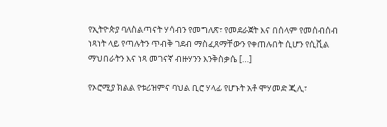የኢትዮጵያ ባለስልጣናት ሃሳብን የመግለጽ፣ የመደራጀት እና በሰላም የመሰብሰብ ነጻነት ላይ የጣሉትን ጥብቅ ገደብ ማስፈጸማቸውን የቀጠሉበት ሲሆን የሲቪል ማህበራትን እና ነጻ መገናኛ ብዙሃንን እንቅስቃሴ […]

የኦሮሚያ ክልል የቱሪዝምና ባህል ቢሮ ሃላፊ የሆኑት አቶ ሞሃመድ ጂሊ፣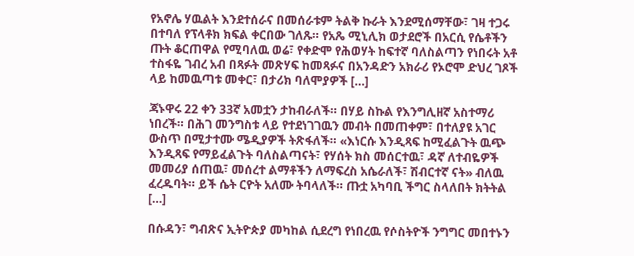የአኖሌ ሃዉልት እንደተሰራና በመሰራቱም ትልቅ ኩራት እንደሚሰማቸው፣ ገዛ ተጋሩ በተባለ የፕላቶክ ክፍል ቀርበው ገለጹ። የአጼ ሚኒሊክ ወታደሮች በአርሲ የሴቶችን ጡት ቆርጠዋል የሚባለዉ ወሬ፣ የቀድሞ የሕወሃት ከፍተኛ ባለስልጣን የነበሩት አቶ ተስፋዬ ገብረ አብ በጻፉት መጽሃፍ ከመጻፉና በአንዳድን አክራሪ የኦሮሞ ድህረ ገጾች ላይ ከመዉጣቱ መቀር፣ በታሪክ ባለሞያዎች […]

ጃኑዋሩ 22 ቀን 33ኛ አመቷን ታከብራለች። በሃይ ስኩል የእንግሊዘኛ አስተማሪ ነበረች። በሕገ መንግስቱ ላይ የተደነገገዉን መብት በመጠቀም፣ በተለያዩ አገር ውስጥ በሚታተሙ ሜዲያዎች ትጽፋለች። «እነርሱ እንዲጻፍ ከሚፈልጉት ዉጭ እንዲጻፍ የማይፈልጉት ባለስልጣናት፣ የሃሰት ክስ መሰርተዉ፣ ዳኛ ለተብዬዎች መመሪያ ሰጠዉ፣ መሰረተ ልማቶችን ለማፍረስ አሴራለች፣ ሽብርተኛ ናት» ብለዉ ፈረዱባት። ይች ሴት ርዮት አለሙ ትባላለች። ጡቷ አካባቢ ችግር ስላለበት ክትትል […]

በሱዳን፣ ግብጽና ኢትዮጵያ መካከል ሲደረግ የነበረዉ የሶስትዮች ንግግር መበተኑን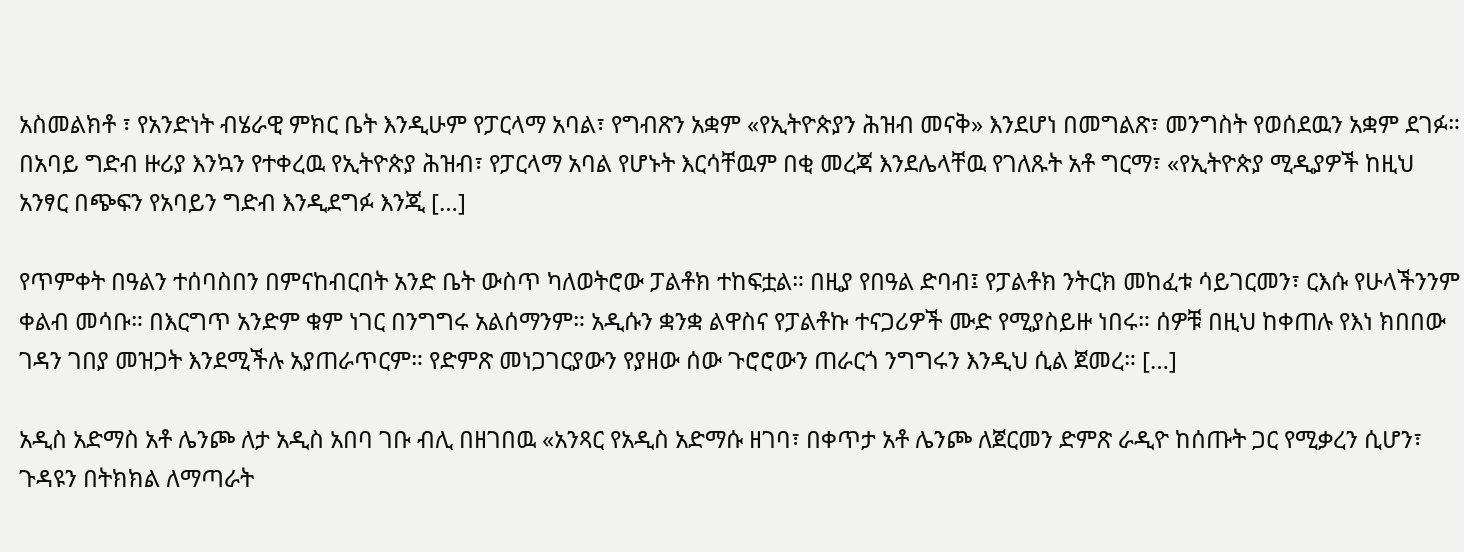አስመልክቶ ፣ የአንድነት ብሄራዊ ምክር ቤት እንዲሁም የፓርላማ አባል፣ የግብጽን አቋም «የኢትዮጵያን ሕዝብ መናቅ» እንደሆነ በመግልጽ፣ መንግስት የወሰደዉን አቋም ደገፉ። በአባይ ግድብ ዙሪያ እንኳን የተቀረዉ የኢትዮጵያ ሕዝብ፣ የፓርላማ አባል የሆኑት እርሳቸዉም በቂ መረጃ እንደሌላቸዉ የገለጹት አቶ ግርማ፣ «የኢትዮጵያ ሚዲያዎች ከዚህ አንፃር በጭፍን የአባይን ግድብ እንዲደግፉ እንጂ […]

የጥምቀት በዓልን ተሰባስበን በምናከብርበት አንድ ቤት ውስጥ ካለወትሮው ፓልቶክ ተከፍቷል። በዚያ የበዓል ድባብ፤ የፓልቶክ ንትርክ መከፈቱ ሳይገርመን፣ ርእሱ የሁላችንንም ቀልብ መሳቡ። በእርግጥ አንድም ቁም ነገር በንግግሩ አልሰማንም። አዲሱን ቋንቋ ልዋስና የፓልቶኩ ተናጋሪዎች ሙድ የሚያስይዙ ነበሩ። ሰዎቹ በዚህ ከቀጠሉ የእነ ክበበው ገዳን ገበያ መዝጋት እንደሚችሉ አያጠራጥርም። የድምጽ መነጋገርያውን የያዘው ሰው ጉሮሮውን ጠራርጎ ንግግሩን እንዲህ ሲል ጀመረ። […]

አዲስ አድማስ አቶ ሌንጮ ለታ አዲስ አበባ ገቡ ብሊ በዘገበዉ «አንጻር የአዲስ አድማሱ ዘገባ፣ በቀጥታ አቶ ሌንጮ ለጀርመን ድምጽ ራዲዮ ከሰጡት ጋር የሚቃረን ሲሆን፣ ጉዳዩን በትክክል ለማጣራት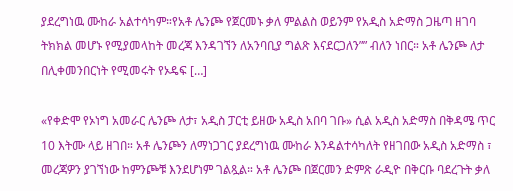ያደረግነዉ ሙከራ አልተሳካም።የአቶ ሌንጮ የጀርመኑ ቃለ ምልልስ ወይንም የአዲስ አድማስ ጋዜጣ ዘገባ ትክክል መሆኑ የሚያመላከት መረጃ እንዳገኘን ለአንባቢያ ግልጽ እናደርጋለን”” ብለን ነበር። አቶ ሌንጮ ለታ በሊቀመንበርነት የሚመሩት የኦዴፍ […]

«የቀድሞ የኦነግ አመራር ሌንጮ ለታ፣ አዲስ ፓርቲ ይዘው አዲስ አበባ ገቡ» ሲል አዲስ አድማስ በቅዳሜ ጥር 10 እትሙ ላይ ዘገበ። አቶ ሌንጮን ለማነጋገር ያደረግነዉ ሙከራ እንዳልተሳካለት የዘገበው አዲስ አድማስ ፣ መረጃዎን ያገኘነው ከምንጮቹ እንደሆነም ገልጿል። አቶ ሌንጮ በጀርመን ድምጽ ራዲዮ በቅርቡ ባደረጉት ቃለ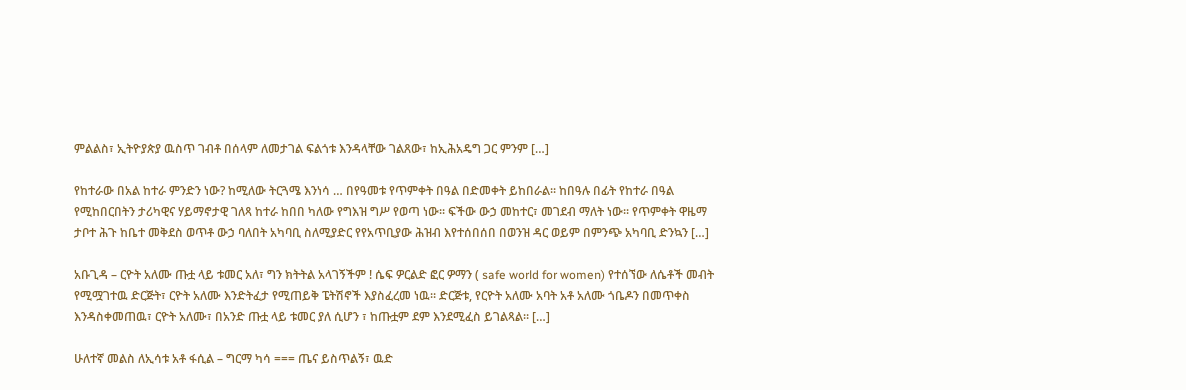ምልልስ፣ ኢትዮያጵያ ዉስጥ ገብቶ በሰላም ለመታገል ፍልጎቱ እንዳላቸው ገልጸው፣ ከኢሕአዴግ ጋር ምንም […]

የከተራው በአል ከተራ ምንድን ነው? ከሚለው ትርጓሜ እንነሳ … በየዓመቱ የጥምቀት በዓል በድመቀት ይከበራል፡፡ ከበዓሉ በፊት የከተራ በዓል የሚከበርበትን ታሪካዊና ሃይማኖታዊ ገለጻ ከተራ ከበበ ካለው የግእዝ ግሥ የወጣ ነው፡፡ ፍችው ውኃ መከተር፣ መገደብ ማለት ነው፡፡ የጥምቀት ዋዜማ ታቦተ ሕጉ ከቤተ መቅደስ ወጥቶ ውኃ ባለበት አካባቢ ስለሚያድር የየአጥቢያው ሕዝብ እየተሰበሰበ በወንዝ ዳር ወይም በምንጭ አካባቢ ድንኳን […]

አቡጊዳ – ርዮት አለሙ ጡቷ ላይ ቱመር አለ፣ ግን ክትትል አላገኝችም ! ሴፍ ዎርልድ ፎር ዎማን ( safe world for women) የተሰኘው ለሴቶች መብት የሚሟገተዉ ድርጅት፣ ርዮት አለሙ እንድትፈታ የሚጠይቅ ፔትሽኖች እያስፈረመ ነዉ። ድርጅቱ, የርዮት አለሙ አባት አቶ አለሙ ጎቤዶን በመጥቀስ እንዳስቀመጠዉ፣ ርዮት አለሙ፣ በአንድ ጡቷ ላይ ቱመር ያለ ሲሆን ፣ ከጡቷም ደም እንደሚፈስ ይገልጻል። […]

ሁለተኛ መልስ ለኢሳቱ አቶ ፋሲል – ግርማ ካሳ === ጤና ይስጥልኝ፣ ዉድ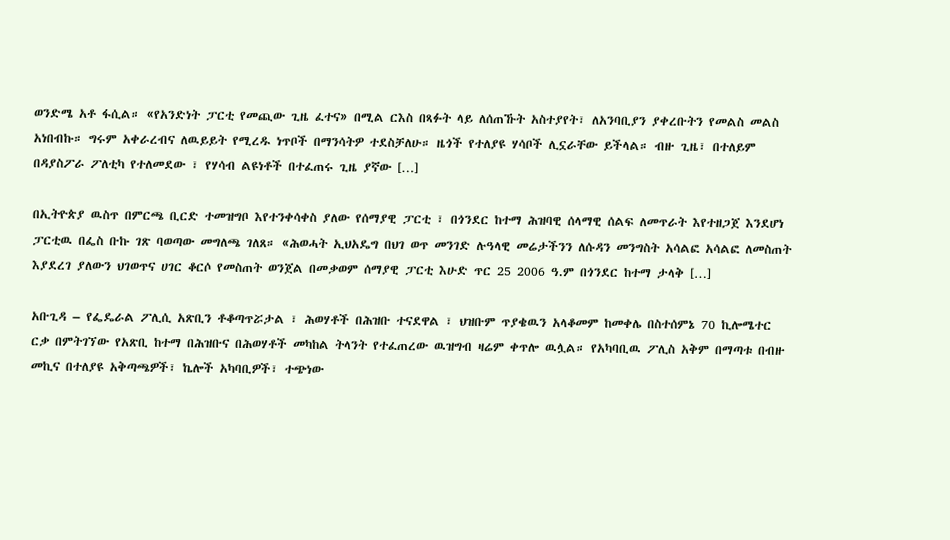ወንድሜ አቶ ፋሲል። «የአንድነት ፓርቲ የመጪው ጊዜ ፈተና» በሚል ርእስ በጻፉት ላይ ለሰጠኹት አስተያየት፣ ለአንባቢያን ያቀረቡትን የመልስ መልስ አነበብኩ። ግሩም አቀራረብና ለዉይይት የሚረዱ ነጥቦች በማንሳትዎ ተደስቻለሁ። ዜጎች የተለያዩ ሃሳቦች ሊኗራቸው ይችላል። ብዙ ጊዜ፣ በተለይም በዳያስፖራ ፖለቲካ የተለመደው ፣ የሃሳብ ልዩነቶች በተፈጠሩ ጊዜ ያኛው […]

በኢትዮጵያ ዉስጥ በምርጫ ቢርድ ተመዝግቦ እየተንቀሳቀስ ያለው የሰማያዊ ፓርቲ ፣ በጎንደር ከተማ ሕዝባዊ ሰላማዊ ሰልፍ ለመጥራት እየተዘጋጀ እንደሆነ ፓርቲዉ በፌስ ቡኩ ገጽ ባወጣው መግለጫ ገለጸ። «ሕወሓት ኢህአዴግ በህገ ወጥ መንገድ ሉዓላዊ መሬታችንን ለሱዳን መንግስት አሳልፎ አሳልፎ ለመስጠት እያደረገ ያለውን ህገወጥና ሀገር ቆርሶ የመስጠት ወንጀል በመቃወም ሰማያዊ ፓርቲ እሁድ ጥር 25 2006 ዓ.ም በጎንደር ከተማ ታላቅ […]

አቡጊዳ – የፌዴራል ፖሊሲ አጽቢን ቶቆጣጥሯታል ፣ ሕወሃቶች በሕዝቡ ተናደዋል ፣ ህዝቡም ጥያቄዉን አላቆመም ከመቀሌ በስተሰምኔ 70 ኪሎሜተር ርቃ በምትገኘው የአጽቢ ከተማ በሕዝቡና በሕወሃቶች መካከል ትላንት የተፈጠረው ዉዝግብ ዛሬም ቀጥሎ ዉሏል። የአካባቢዉ ፖሊስ አቅም በማጣቱ በብዙ መኪና በተለያዩ አቅጣጫዎች፣ ኬሎች አካባቢዎች፣ ተጭነው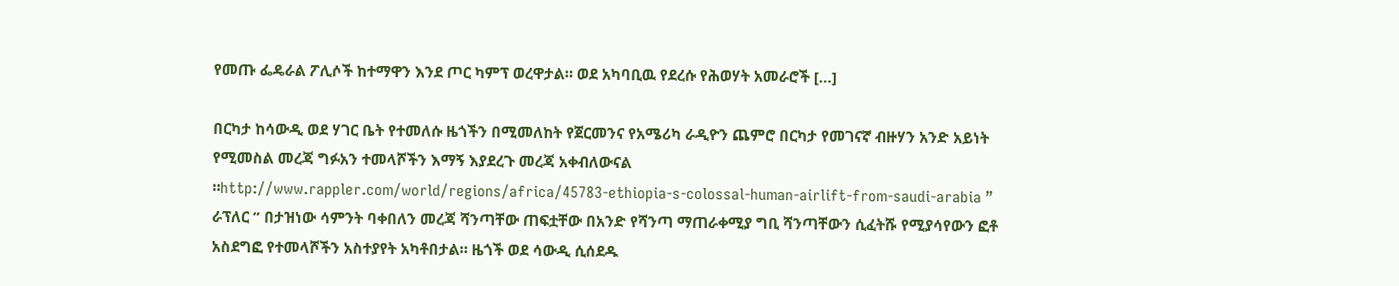የመጡ ፌዴራል ፖሊሶች ከተማዋን እንደ ጦር ካምፕ ወረዋታል። ወደ አካባቢዉ የደረሱ የሕወሃት አመራሮች […]

በርካታ ከሳውዲ ወደ ሃገር ቤት የተመለሱ ዜጎችን በሚመለከት የጀርመንና የአሜሪካ ራዲዮን ጨምሮ በርካታ የመገናኛ ብዙሃን አንድ አይነት የሚመስል መረጃ ግፉአን ተመላሾችን እማኝ እያደረጉ መረጃ አቀብለውናል ።http://www.rappler.com/world/regions/africa/45783-ethiopia-s-colossal-human-airlift-from-saudi-arabia ” ራፕለር ” በታዝነው ሳምንት ባቀበለን መረጃ ሻንጣቸው ጠፍቷቸው በአንድ የሻንጣ ማጠራቀሚያ ግቢ ሻንጣቸውን ሲፈትሹ የሚያሳየውን ፎቶ አስደግፎ የተመላሾችን አስተያየት አካቶበታል። ዜጎች ወደ ሳውዲ ሲሰደዱ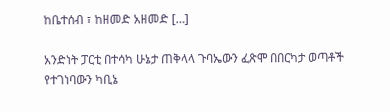ከቤተሰብ ፣ ከዘመድ አዘመድ […]

አንድነት ፓርቲ በተሳካ ሁኔታ ጠቅላላ ጉባኤውን ፈጽሞ በበርካታ ወጣቶች የተገነባውን ካቢኔ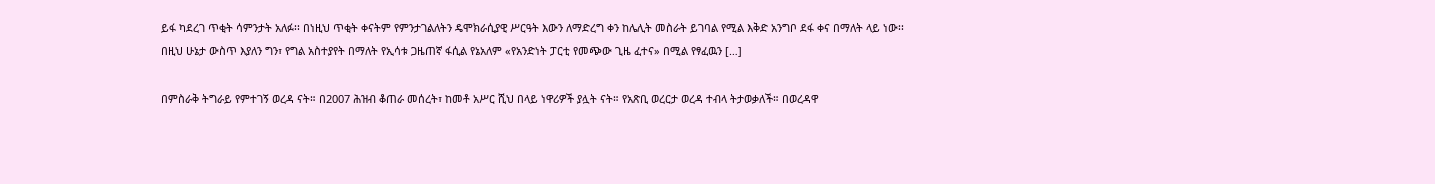ይፋ ካደረገ ጥቂት ሳምንታት አለፉ፡፡ በነዚህ ጥቂት ቀናትም የምንታገልለትን ዴሞክራሲያዊ ሥርዓት እውን ለማድረግ ቀን ከሌሊት መስራት ይገባል የሚል እቅድ አንግቦ ደፋ ቀና በማለት ላይ ነው፡፡ በዚህ ሁኔታ ውስጥ እያለን ግን፣ የግል አስተያየት በማለት የኢሳቱ ጋዜጠኛ ፋሲል የኔአለም «የአንድነት ፓርቲ የመጭው ጊዜ ፈተና» በሚል የፃፈዉን […]

በምስራቅ ትግራይ የምተገኝ ወረዳ ናት። በ2007 ሕዝብ ቆጠራ መሰረት፣ ከመቶ አሥር ሺህ በላይ ነዋሪዎች ያሏት ናት። የአጽቢ ወረርታ ወረዳ ተብላ ትታወቃለች። በወረዳዋ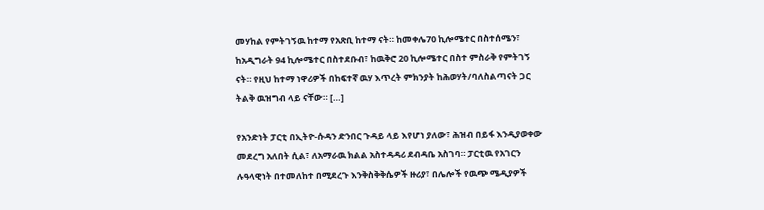መሃከል የምትገኝዉ ከተማ የአጽቢ ከተማ ናት። ከመቀሌ70 ኪሎሜተር በስተሰሜን፣ ከአዲግራት 94 ኪሎሜተር በስተደቡብ፣ ከዉቅሮ 20 ኪሎሜተር በስተ ምስራቅ የምትገኝ ናት። የዚህ ከተማ ነዋሪዎች በከፍተኛ ዉሃ እጥረት ምክንያት ከሕወሃት/ባለስልጣናት ጋር ትልቅ ዉዝግብ ላይ ናቸው። […]

የአንድነት ፓርቲ በኢትዮ-ሱዳን ድንበር ጉዳይ ላይ እየሆነ ያለው፣ ሕዝብ በይፋ እንዲያወቀው መደረግ አለበት ሲል፣ ለአማራዉ ክልል አስተዳዳሪ ደብዳቤ አስገባ። ፓርቲዉ የአገርን ሉዓላዊነት በተመለከተ በሚደረጉ እንቅስቅቅሴዎች ዙሪያ፣ በሌሎች የዉጭ ሜዲያዎች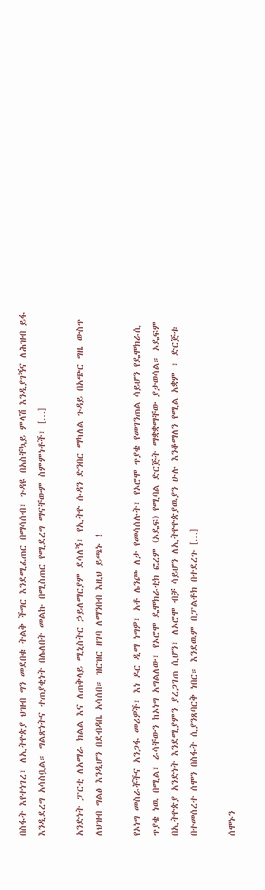በስፋት እየተነገረ፣ ለኢትዮጵያ ህዝብ ግን መደበቁ ትልቅ ችግር እንደሚፈጠር በማሳሰብ፣ ጉዳዩ በአስቸኳይ ምላሽ እንዲያገኝና ለሕዝብ ይፋ እንዲደረግ አሳስቧል። ግልጽነትና ተጠያቂነት በሌለበት መልኩ በሚስጠር የሚደረግ ማናቸውም ስምምነቶች፣ […]

አንድነት ፓርቲ ለአማራ ክልል እና ለጠቅላይ ሚኒስትር ኃይለማርያም ደሳለኝ፣ የኢትዮ ሱዳን ድንበር ማካለል ጉዳይ በአጭር ግዜ ውስጥ ለህዝብ ግልፅ እንዲሆን በደብዳቤ አሳሰበ። ዝርዝር ዘገባ ለማንበብ እዚህ ይጫኑ !

የኦነግ መስራቾችና አንጋፋ መሪዎች፣ እነ ዶር ዲማ ነግዎ፣ አቶ ሌንጮ ለታ የመሳሰሉት፣ የኦሮሞ ጥያቄ የመገንጠል ሳይሆን የዴሞክራሲ ጥያቄ ነዉ በሚል፣ ራሳቸውን ከኦነግ አግልለው፣ የኦሮሞ ዴሞክራቲክ ፎረም (ኦዴፍ) የሚባል ድርጅት ማቋቋማቸው ያታወሳል። ኦዴፍም በኢትዮጵያ አንድነት እንደሚያምን ያረጋገጠ ሲሆን፣ ለኦሮሞ ብቻ ሳይሆን ለኢትዮዮጵያዉያን ሁሉ እንቆማለን የሚል አቋም ፣ ድርጅቱ በተመሰረተ ሰሞን በስፋት ሲያንጸባርቅ ነበር። እንደዉም በፓልቶክ በተደረጉ […]

ሰሞኑን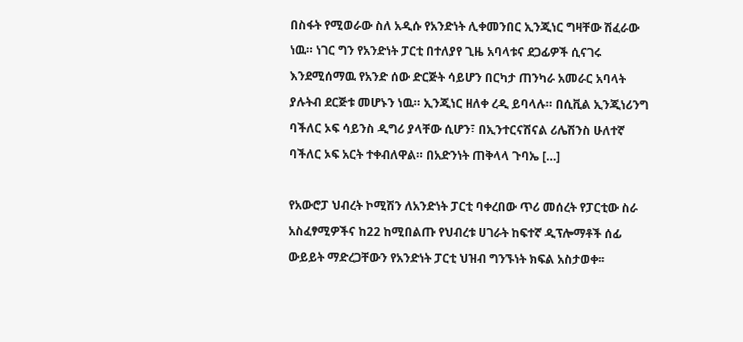በስፋት የሚወራው ስለ አዲሱ የአንድነት ሊቀመንበር ኢንጂነር ግዛቸው ሽፈራው ነዉ። ነገር ግን የአንድነት ፓርቲ በተለያየ ጊዜ አባላቱና ደጋፊዎች ሲናገሩ እንደሚሰማዉ የአንድ ሰው ድርጅት ሳይሆን በርካታ ጠንካራ አመራር አባላት ያሉትብ ደርጅቱ መሆኑን ነዉ። ኢንጂነር ዘለቀ ረዲ ይባላሉ። በሲቪል ኢንጂነሪንግ ባችለር ኦፍ ሳይንስ ዲግሪ ያላቸው ሲሆን፣ በኢንተርናሽናል ሪሌሽንስ ሁለተኛ ባችለር ኦፍ አርት ተቀብለዋል። በአድንነት ጠቅላላ ጉባኤ […]

የአውሮፓ ህብረት ኮሚሽን ለአንድነት ፓርቲ ባቀረበው ጥሪ መሰረት የፓርቲው ስራ አስፈፃሚዎችና ከ22 ከሚበልጡ የህብረቱ ሀገራት ከፍተኛ ዲፕሎማቶች ሰፊ ውይይት ማድረጋቸውን የአንድነት ፓርቲ ህዝብ ግንኙነት ክፍል አስታወቀ፡፡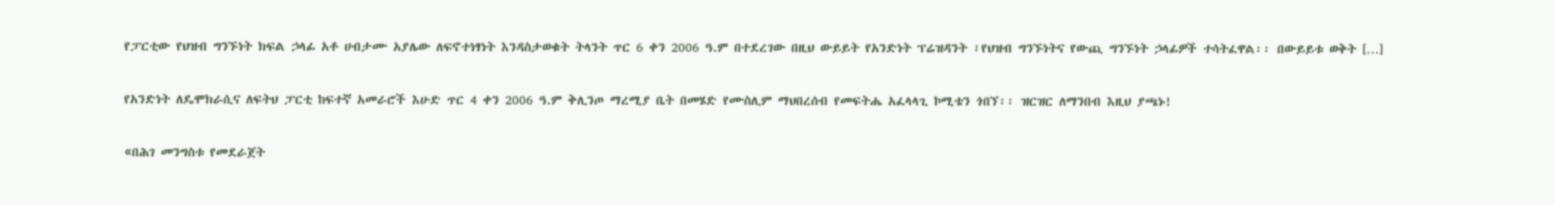የፓርቲው የህዝብ ግንኙነት ክፍል ኃላፊ አቶ ሀብታሙ አያሌው ለፍኖተነፃነት እንዳስታወቁት ትላንት ጥር 6 ቀን 2006 ዓ.ም በተደረገው በዚህ ውይይት የአንድነት ፕሬዝዳንት ፣የህዝብ ግንኙነትና የውጪ ግንኙነት ኃላፊዎች ተሳትፈዋል፡፡ በውይይቱ ወቅት […]

የአንድነት ለዴሞክራሲና ለፍትህ ፓርቲ ከፍተኛ አመራሮች እሁድ ጥር 4 ቀን 2006 ዓ.ም ቅሊንጦ ማረሚያ ቤት በመሄድ የሙስሊም ማህበረሰብ የመፍትሔ አፈላላጊ ኮሚቴን ጎበኘ፡፡ ዝርዝር ለማንበብ እዚህ ያጫኑ!

«በሕገ መንግስቱ የመደራጀት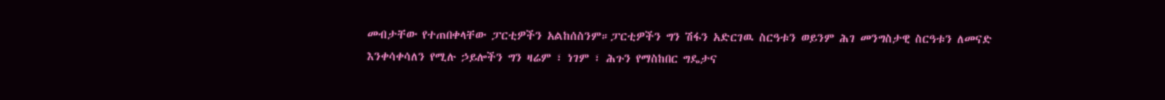መብታቸው የተጠበቀላቸው ፓርቲዎችን አልከሰስንም።ፓርቲዎችን ግን ሽፋን አድርገዉ ስርዓቱን ወይንም ሕገ መንግስታዊ ስርዓቱን ለመናድ እንቀሳቀሳለን የሚሉ ኃይሎችን ግን ዛሬም ፣ ነገም ፣ ሕጉን የማስከበር ግዴታና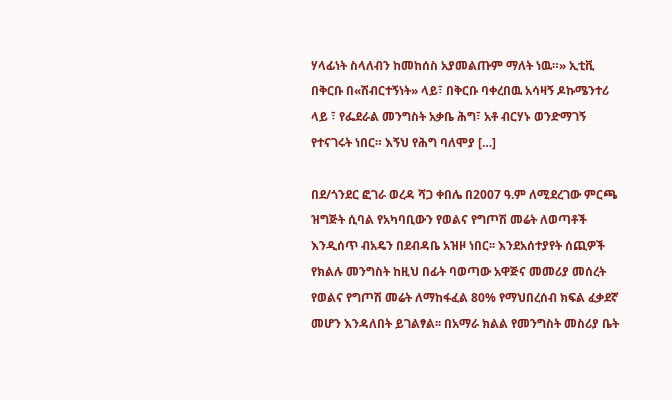ሃላፊነት ስላለብን ከመከሰስ አያመልጡም ማለት ነዉ።» ኢቲቪ በቅርቡ በ«ሽብርተኝነት» ላይ፣ በቅርቡ ባቀረበዉ አሳዛኝ ዶኩሜንተሪ ላይ ፣ የፌደራል መንግስት አቃቤ ሕግ፣ አቶ ብርሃኑ ወንድማገኝ የተናገሩት ነበር። እኝህ የሕግ ባለሞያ […]

በደ/ጎንደር ፎገራ ወረዳ ሻጋ ቀበሌ በ2007 ዓ.ም ለሚደረገው ምርጫ ዝግጅት ሲባል የአካባቢውን የወልና የግጦሽ መሬት ለወጣቶች እንዲሰጥ ብአዴን በደብዳቤ አዝዞ ነበር፡፡ እንደአሰተያየት ሰጪዎች የክልሉ መንግስት ከዚህ በፊት ባወጣው አዋጅና መመሪያ መሰረት የወልና የግጦሽ መሬት ለማከፋፈል 80% የማህበረሰብ ክፍል ፈቃደኛ መሆን እንዳለበት ይገልፃል፡፡ በአማራ ክልል የመንግስት መስሪያ ቤት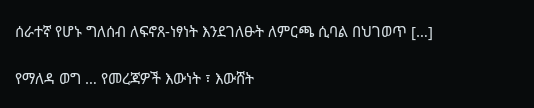ሰራተኛ የሆኑ ግለሰብ ለፍኖጸ-ነፃነት እንደገለፁት ለምርጫ ሲባል በህገወጥ […]

የማለዳ ወግ … የመረጃዎች እውነት ፣ እውሸት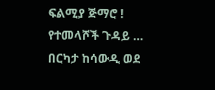ፍልሚያ ጅማሮ ! የተመላሾች ጉዳይ … በርካታ ከሳውዲ ወደ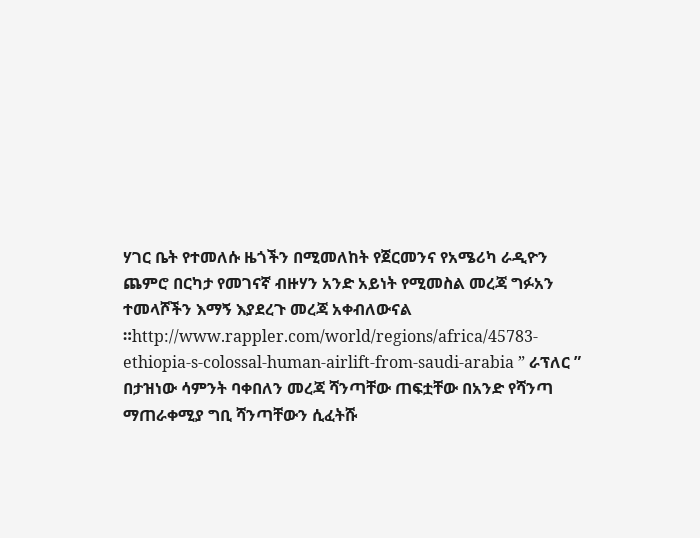ሃገር ቤት የተመለሱ ዜጎችን በሚመለከት የጀርመንና የአሜሪካ ራዲዮን ጨምሮ በርካታ የመገናኛ ብዙሃን አንድ አይነት የሚመስል መረጃ ግፉአን ተመላሾችን እማኝ እያደረጉ መረጃ አቀብለውናል ።http://www.rappler.com/world/regions/africa/45783-ethiopia-s-colossal-human-airlift-from-saudi-arabia ” ራፕለር ” በታዝነው ሳምንት ባቀበለን መረጃ ሻንጣቸው ጠፍቷቸው በአንድ የሻንጣ ማጠራቀሚያ ግቢ ሻንጣቸውን ሲፈትሹ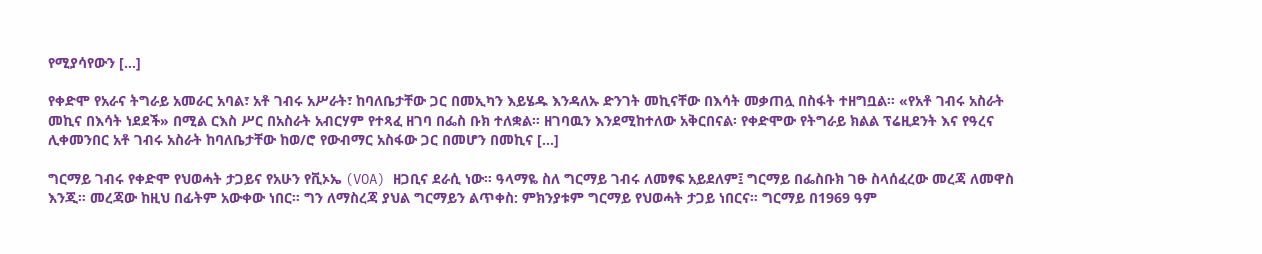የሚያሳየውን […]

የቀድሞ የአራና ትግራይ አመራር አባል፣ አቶ ገብሩ አሥራት፣ ከባለቤታቸው ጋር በመኢካን እይሄዱ እንዳለኡ ድንገት መኪናቸው በእሳት መቃጠሏ በስፋት ተዘግቧል። «የአቶ ገብሩ አስራት መኪና በእሳት ነደደች» በሚል ርእስ ሥር በአስራት አብርሃም የተጻፈ ዘገባ በፌስ ቡክ ተለቋል። ዘገባዉን እንደሚከተለው አቅርበናል፡ የቀድሞው የትግራይ ክልል ፕሬዚደንት እና የዓረና ሊቀመንበር አቶ ገብሩ አስራት ከባለቤታቸው ከወ/ሮ የውብማር አስፋው ጋር በመሆን በመኪና […]

ግርማይ ገብሩ የቀድሞ የህወሓት ታጋይና የአሁን የቪኦኤ (VOA) ዘጋቢና ደራሲ ነው። ዓላማዬ ስለ ግርማይ ገብሩ ለመፃፍ አይደለም፤ ግርማይ በፌስቡክ ገፁ ስላሰፈረው መረጃ ለመዋስ እንጂ። መረጃው ከዚህ በፊትም አውቀው ነበር። ግን ለማስረጃ ያህል ግርማይን ልጥቀስ: ምክንያቱም ግርማይ የህወሓት ታጋይ ነበርና። ግርማይ በ1969 ዓም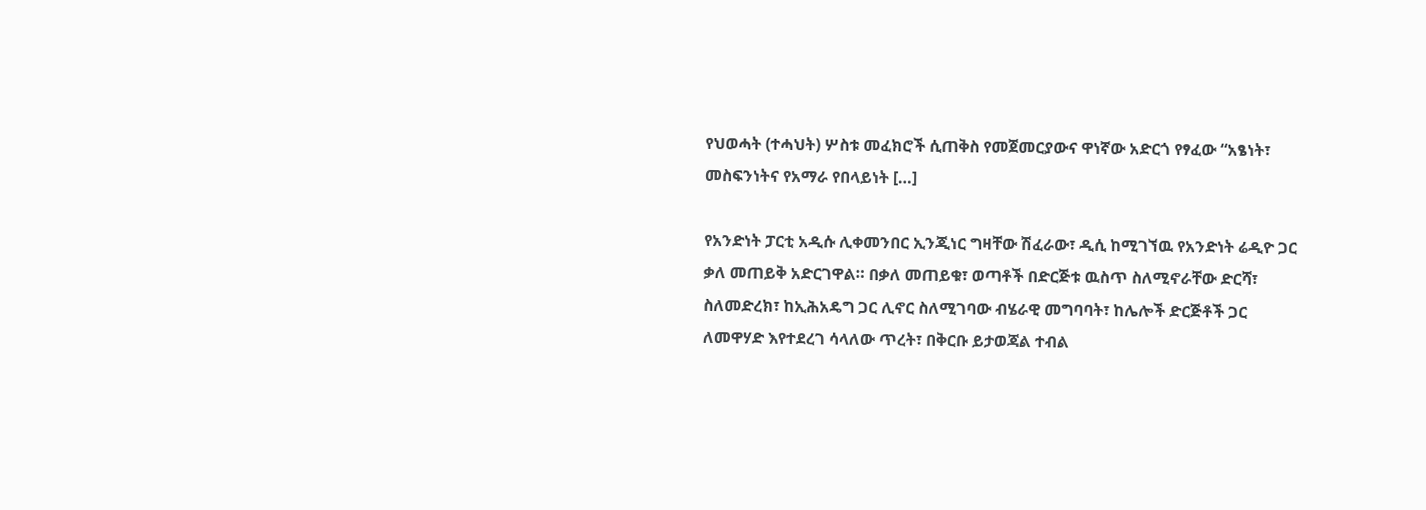የህወሓት (ተሓህት) ሦስቱ መፈክሮች ሲጠቅስ የመጀመርያውና ዋነኛው አድርጎ የፃፈው “አፄነት፣ መስፍንነትና የአማራ የበላይነት […]

የአንድነት ፓርቲ አዲሱ ሊቀመንበር ኢንጂነር ግዛቸው ሽፈራው፣ ዲሲ ከሚገኘዉ የአንድነት ሬዲዮ ጋር ቃለ መጠይቅ አድርገዋል። በቃለ መጠይቁ፣ ወጣቶች በድርጅቱ ዉስጥ ስለሚኖራቸው ድርሻ፣ ስለመድረክ፣ ከኢሕአዴግ ጋር ሊኖር ስለሚገባው ብሄራዊ መግባባት፣ ከሌሎች ድርጅቶች ጋር ለመዋሃድ እየተደረገ ሳላለው ጥረት፣ በቅርቡ ይታወጃል ተብል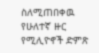ስለሚጠበቀዉ የሁለተኛ ዙር የሚሊዮኖች ድምጽ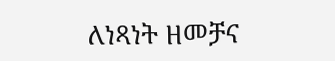ለነጻነት ዘመቻና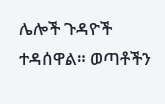ሌሎች ጉዳዮች ተዳሰዋል። ወጣቶችን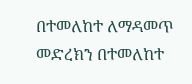በተመለከተ ለማዳመጥ መድረክን በተመለከተ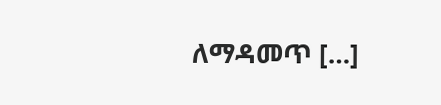ለማዳመጥ […]